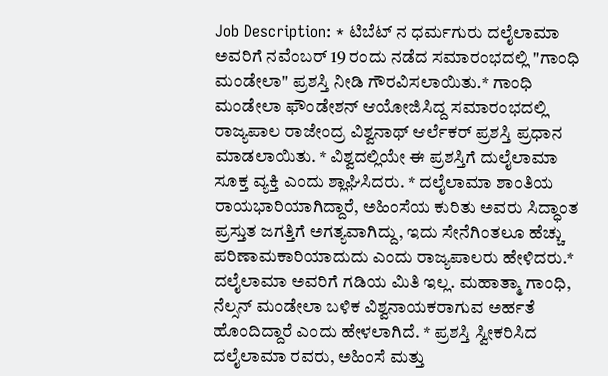Job Description: * ಟಿಬೆಟ್ ನ ಧರ್ಮಗುರು ದಲೈಲಾಮಾ ಅವರಿಗೆ ನವೆಂಬರ್ 19 ರಂದು ನಡೆದ ಸಮಾರಂಭದಲ್ಲಿ "ಗಾಂಧಿ ಮಂಡೇಲಾ" ಪ್ರಶಸ್ತಿ ನೀಡಿ ಗೌರವಿಸಲಾಯಿತು.* ಗಾಂಧಿ ಮಂಡೇಲಾ ಫೌಂಡೇಶನ್ ಆಯೋಜಿಸಿದ್ದ ಸಮಾರಂಭದಲ್ಲಿ ರಾಜ್ಯಪಾಲ ರಾಜೇಂದ್ರ ವಿಶ್ವನಾಥ್ ಆರ್ಲೆಕರ್ ಪ್ರಶಸ್ತಿ ಪ್ರಧಾನ ಮಾಡಲಾಯಿತು. * ವಿಶ್ವದಲ್ಲಿಯೇ ಈ ಪ್ರಶಸ್ತಿಗೆ ದುಲೈಲಾಮಾ ಸೂಕ್ತ ವ್ಯಕ್ತಿ ಎಂದು ಶ್ಲಾಘಿಸಿದರು. * ದಲೈಲಾಮಾ ಶಾಂತಿಯ ರಾಯಭಾರಿಯಾಗಿದ್ದಾರೆ, ಅಹಿಂಸೆಯ ಕುರಿತು ಅವರು ಸಿದ್ಧಾಂತ ಪ್ರಸ್ತುತ ಜಗತ್ತಿಗೆ ಅಗತ್ಯವಾಗಿದ್ದು, ಇದು ಸೇನೆಗಿಂತಲೂ ಹೆಚ್ಚು ಪರಿಣಾಮಕಾರಿಯಾದುದು ಎಂದು ರಾಜ್ಯಪಾಲರು ಹೇಳಿದರು.* ದಲೈಲಾಮಾ ಅವರಿಗೆ ಗಡಿಯ ಮಿತಿ ಇಲ್ಲ. ಮಹಾತ್ಮಾ ಗಾಂಧಿ, ನೆಲ್ಸನ್ ಮಂಡೇಲಾ ಬಳಿಕ ವಿಶ್ವನಾಯಕರಾಗುವ ಅರ್ಹತೆ ಹೊಂದಿದ್ದಾರೆ ಎಂದು ಹೇಳಲಾಗಿದೆ. * ಪ್ರಶಸ್ತಿ ಸ್ವೀಕರಿಸಿದ ದಲೈಲಾಮಾ ರವರು, ಅಹಿಂಸೆ ಮತ್ತು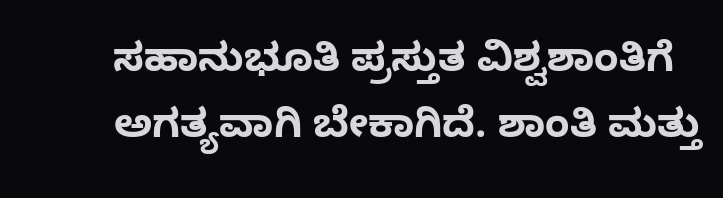ಸಹಾನುಭೂತಿ ಪ್ರಸ್ತುತ ವಿಶ್ವಶಾಂತಿಗೆ ಅಗತ್ಯವಾಗಿ ಬೇಕಾಗಿದೆ. ಶಾಂತಿ ಮತ್ತು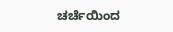ಚರ್ಚೆಯಿಂದ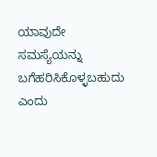ಯಾವುದೇ ಸಮಸ್ಯೆಯನ್ನು ಬಗೆಹರಿಸಿಕೊಳ್ಳಬಹುದು ಎಂದು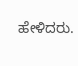ಹೇಳಿದರು.